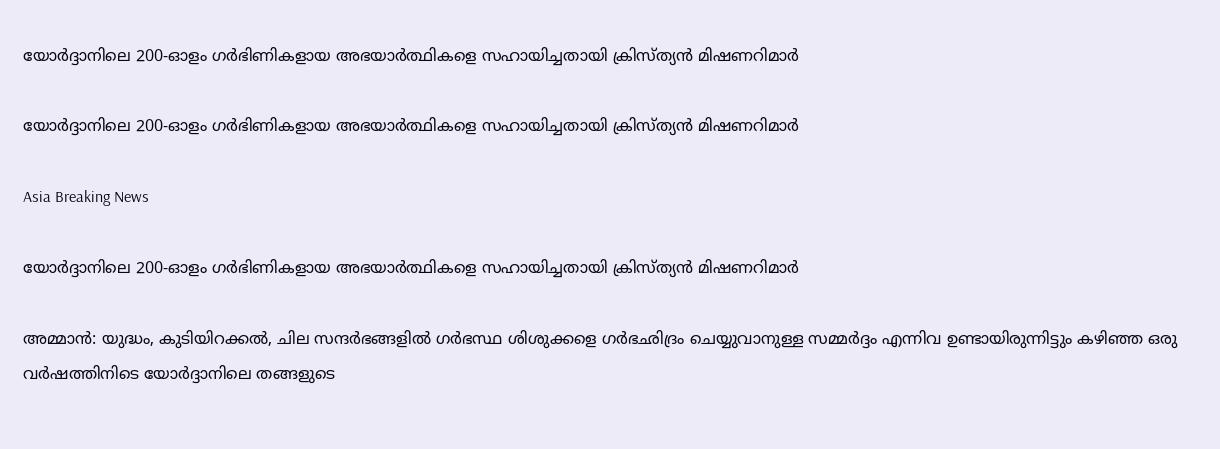യോര്‍ദ്ദാനിലെ 200-ഓളം ഗര്‍ഭിണികളായ അഭയാര്‍ത്ഥികളെ സഹായിച്ചതായി ക്രിസ്ത്യന്‍ മിഷണറിമാര്‍

യോര്‍ദ്ദാനിലെ 200-ഓളം ഗര്‍ഭിണികളായ അഭയാര്‍ത്ഥികളെ സഹായിച്ചതായി ക്രിസ്ത്യന്‍ മിഷണറിമാര്‍

Asia Breaking News

യോര്‍ദ്ദാനിലെ 200-ഓളം ഗര്‍ഭിണികളായ അഭയാര്‍ത്ഥികളെ സഹായിച്ചതായി ക്രിസ്ത്യന്‍ മിഷണറിമാര്‍

അമ്മാന്‍: യുദ്ധം, കുടിയിറക്കല്‍, ചില സന്ദര്‍ഭങ്ങളില്‍ ഗര്‍ഭസ്ഥ ശിശുക്കളെ ഗര്‍ഭഛിദ്രം ചെയ്യുവാനുള്ള സമ്മര്‍ദ്ദം എന്നിവ ഉണ്ടായിരുന്നിട്ടും കഴിഞ്ഞ ഒരു വര്‍ഷത്തിനിടെ യോര്‍ദ്ദാനിലെ തങ്ങളുടെ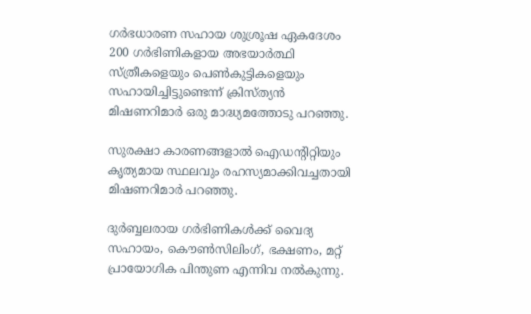ഗര്‍ഭധാരണ സഹായ ശുശ്രൂഷ ഏകദേശം 200 ഗര്‍ഭിണികളായ അഭയാര്‍ത്ഥി സ്ത്രീകളെയും പെണ്‍കുട്ടികളെയും സഹായിച്ചിട്ടുണ്ടെന്ന് ക്രിസ്ത്യന്‍ മിഷണറിമാര്‍ ഒരു മാദ്ധ്യമത്തോടു പറഞ്ഞു.

സുരക്ഷാ കാരണങ്ങളാല്‍ ഐഡന്റിറ്റിയും കൃത്യമായ സ്ഥലവും രഹസ്യമാക്കിവച്ചതായി മിഷണറിമാര്‍ പറഞ്ഞു.

ദുര്‍ബ്ബലരായ ഗര്‍ഭിണികള്‍ക്ക് വൈദ്യ സഹായം, കൌണ്‍സിലിംഗ്, ഭക്ഷണം, മറ്റ് പ്രായോഗിക പിന്തുണ എന്നിവ നല്‍കുന്നു.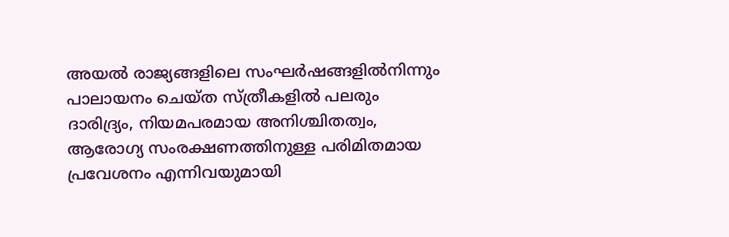അയല്‍ രാജ്യങ്ങളിലെ സംഘര്‍ഷങ്ങളില്‍നിന്നും പാലായനം ചെയ്ത സ്ത്രീകളില്‍ പലരും ദാരിദ്ര്യം, നിയമപരമായ അനിശ്ചിതത്വം, ആരോഗ്യ സംരക്ഷണത്തിനുള്ള പരിമിതമായ പ്രവേശനം എന്നിവയുമായി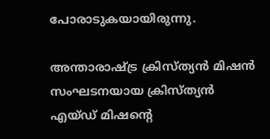പോരാടുകയായിരുന്നു.

അന്താരാഷ്ട്ര ക്രിസ്ത്യന്‍ മിഷന്‍ സംഘടനയായ ക്രിസ്ത്യന്‍ എയ്ഡ് മിഷന്റെ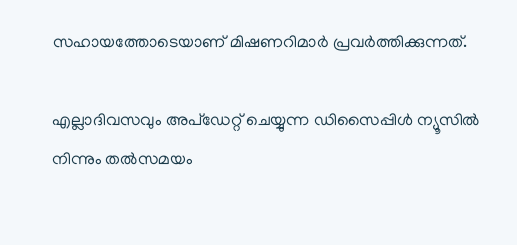സഹായത്തോടെയാണ് മിഷണറിമാര്‍ പ്രവര്‍ത്തിക്കുന്നത്.

എല്ലാദിവസവും അപ്ഡേറ്റ് ചെയ്യുന്ന ഡിസൈപ്പിൾ ന്യൂസിൽ നിന്നും തൽസമയം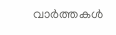വാർത്തകൾ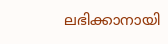ലഭിക്കാനായി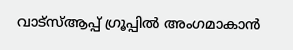വാട്സ്ആപ്പ് ഗ്രൂപ്പിൽ അംഗമാകാൻ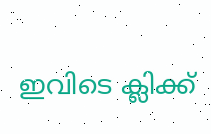ഇവിടെ ക്ലിക്ക്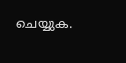ചെയ്യുക.